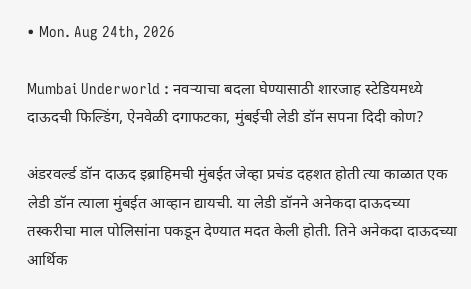• Mon. Aug 24th, 2026

Mumbai Underworld : नवऱ्याचा बदला घेण्यासाठी शारजाह स्टेडियमध्ये दाऊदची फिल्डिंग, ऐनवेळी दगाफटका, मुंबईची लेडी डॉन सपना दिदी कोण?

अंडरवर्ल्ड डॉन दाऊद इब्राहिमची मुंबईत जेव्हा प्रचंड दहशत होती त्या काळात एक लेडी डॉन त्याला मुंबईत आव्हान द्यायची. या लेडी डॉनने अनेकदा दाऊदच्या तस्करीचा माल पोलिसांना पकडून देण्यात मदत केली होती. तिने अनेकदा दाऊदच्या आर्थिक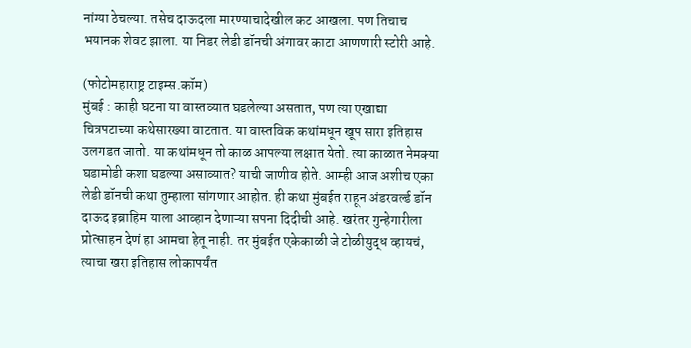नांग्या ठेचल्या. तसेच दाऊदला मारण्याचादेखील कट आखला. पण तिचाच भयानक शेवट झाला. या निडर लेडी डॉनची अंगावर काटा आणणारी स्टोरी आहे.

(फोटोमहाराष्ट्र टाइम्स.कॉम)
मुंबई : काही घटना या वास्तव्यात घडलेल्या असतात, पण त्या एखाद्या चित्रपटाच्या कथेसारख्या वाटतात. या वास्तविक कथांमधून खूप सारा इतिहास उलगडत जातो. या कथांमधून तो काळ आपल्या लक्षात येतो. त्या काळात नेमक्या घडामोडी कशा घडल्या असाव्यात? याची जाणीव होते. आम्ही आज अशीच एका लेडी डॉनची कथा तुम्हाला सांगणार आहोत. ही कथा मुंबईत राहून अंडरवर्ल्ड डॉन दाऊद इब्राहिम याला आव्हान देणाऱ्या सपना दिदीची आहे. खरंतर गुन्हेगारीला प्रोत्साहन देणं हा आमचा हेतू नाही. तर मुंबईत एकेकाळी जे टोळीयुद्ध व्हायचं, त्याचा खरा इतिहास लोकापर्यंत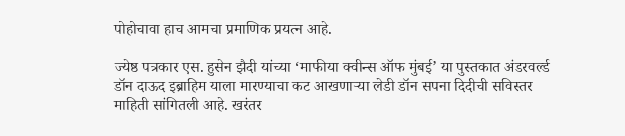पोहोचावा हाच आमचा प्रमाणिक प्रयत्न आहे.

ज्येष्ठ पत्रकार एस. हुसेन झैदी यांच्या ‘माफीया क्वीन्स ऑफ मुंबई’ या पुस्तकात अंडरवर्ल्ड डॉन दाऊद इब्राहिम याला मारण्याचा कट आखणाऱ्या लेडी डॉन सपना दिदीची सविस्तर माहिती सांगितली आहे. खरंतर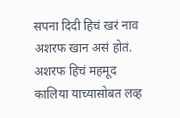सपना दिदी हिचं खरं नाव अशरफ खान असं होतं. अशरफ हिचं महमूद कालिया याच्यासोबत लव्ह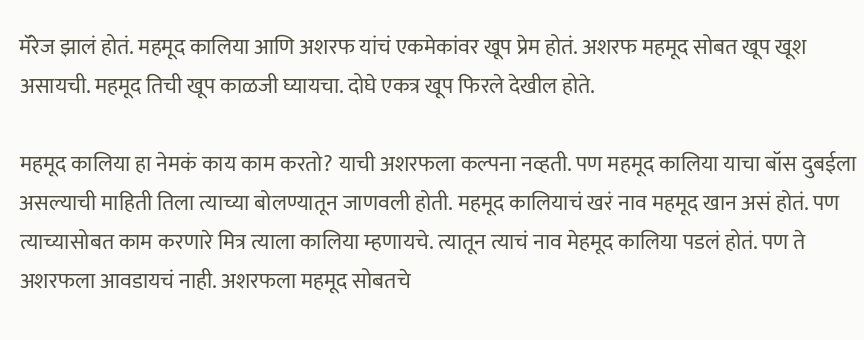मॅरेज झालं होतं. महमूद कालिया आणि अशरफ यांचं एकमेकांवर खूप प्रेम होतं. अशरफ महमूद सोबत खूप खूश असायची. महमूद तिची खूप काळजी घ्यायचा. दोघे एकत्र खूप फिरले देखील होते.

महमूद कालिया हा नेमकं काय काम करतो? याची अशरफला कल्पना नव्हती. पण महमूद कालिया याचा बॉस दुबईला असल्याची माहिती तिला त्याच्या बोलण्यातून जाणवली होती. महमूद कालियाचं खरं नाव महमूद खान असं होतं. पण त्याच्यासोबत काम करणारे मित्र त्याला कालिया म्हणायचे. त्यातून त्याचं नाव मेहमूद कालिया पडलं होतं. पण ते अशरफला आवडायचं नाही. अशरफला महमूद सोबतचे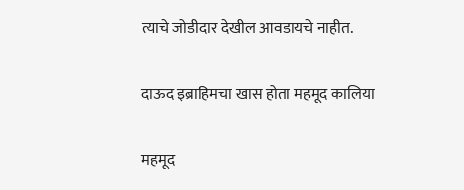त्याचे जोडीदार देखील आवडायचे नाहीत.

दाऊद इब्राहिमचा खास होता महमूद कालिया

महमूद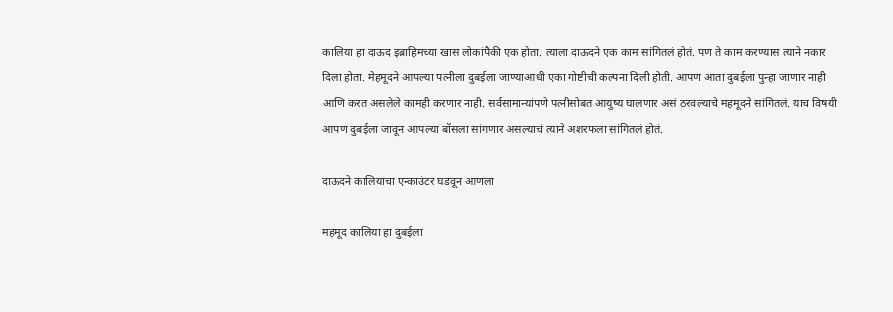कालिया हा दाऊद इब्राहिमच्या खास लोकांपैकी एक होता. त्याला दाऊदने एक काम सांगितलं होतं. पण ते काम करण्यास त्याने नकार दिला होता. मेहमूदने आपल्या पत्नीला दुबईला जाण्याआधी एका गोष्टीची कल्पना दिली होती. आपण आता दुबईला पुन्हा जाणार नाही आणि करत असलेले कामही करणार नाही. सर्वसामान्यांपणे पत्नीसोबत आयुष्य घालणार असं ठरवल्याचे महमूदने सांगितलं. याच विषयी आपण दुबईला जावून आपल्या बॉसला सांगणार असल्याचं त्याने अशरफला सांगितलं होतं.

दाऊदने कालियाचा एन्काउंटर घडवून आणला

महमूद कालिया हा दुबईला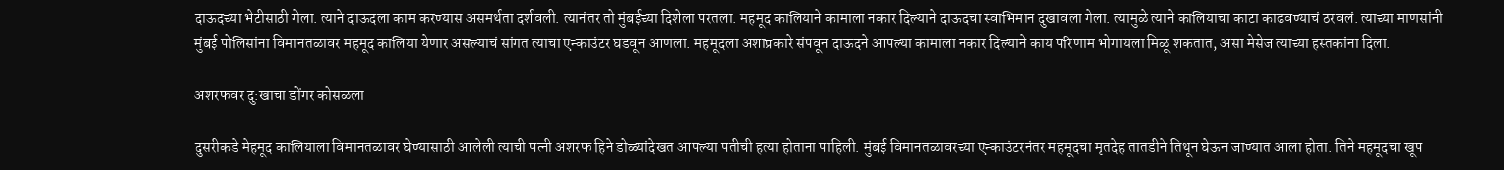दाऊदच्या भेटीसाठी गेला. त्याने दाऊदला काम करण्यास असमर्थता दर्शवली. त्यानंतर तो मुंबईच्या दिशेला परतला. महमूद कालियाने कामाला नकार दिल्याने दाऊदचा स्वाभिमान दुखावला गेला. त्यामुळे त्याने कालियाचा काटा काढवण्याचं ठरवलं. त्याच्या माणसांनी मुंबई पोलिसांना विमानतळावर महमूद कालिया येणार असल्याचं सांगत त्याचा एन्काउंटर घडवून आणला. महमूदला अशाप्रकारे संपवून दाऊदने आपल्या कामाला नकार दिल्याने काय परिणाम भोगायला मिळू शकतात, असा मेसेज त्याच्या हस्तकांना दिला.

अशरफवर दु:खाचा डोंगर कोसळला

दुसरीकडे मेहमूद कालियाला विमानतळावर घेण्यासाठी आलेली त्याची पत्नी अशरफ हिने डोळ्यांदेखत आपल्या पतीची हत्या होताना पाहिली. मुंबई विमानतळावरच्या एन्काउंटरनंतर महमूदचा मृतदेह तातडीने तिथून घेऊन जाण्यात आला होता. तिने महमूदचा खूप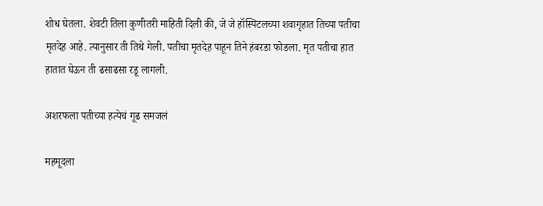शोध घेतला. शेवटी तिला कुणीतरी माहिती दिली की, जे जे हॉस्पिटलच्या शवागृहात तिच्या पतीचा मृतदेह आहे. त्यानुसार ती तिथे गेली. पतीचा मृतदेह पाहून तिने हंबरडा फोडला. मृत पतीचा हात हातात घेऊन ती ढसाढसा रडू लागली.

अशरफला पतीच्या हत्येचं गूढ समजलं

महमूदला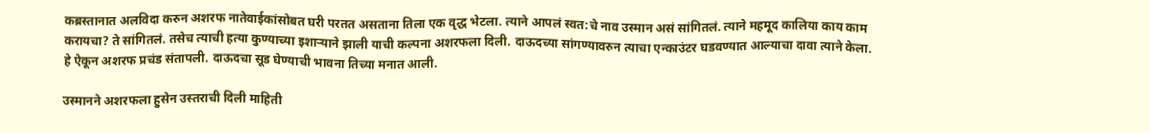कब्रस्तानात अलविदा करुन अशरफ नातेवाईकांसोबत घरी परतत असताना तिला एक वृद्ध भेटला. त्याने आपलं स्वत:चे नाव उस्मान असं सांगितलं. त्याने महमूद कालिया काय काम करायचा? ते सांगितलं. तसेच त्याची हत्या कुण्याच्या इशाऱ्याने झाली याची कल्पना अशरफला दिली. दाऊदच्या सांगण्यावरुन त्याचा एन्काउंटर घडवण्यात आल्याचा दावा त्याने केला. हे ऐकून अशरफ प्रचंड संतापली. दाऊदचा सूड घेण्याची भावना तिच्या मनात आली.

उस्मानने अशरफला हुसेन उस्तराची दिली माहिती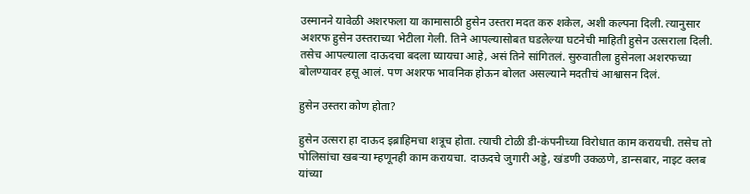उस्मानने यावेळी अशरफला या कामासाठी हुसेन उस्तरा मदत करु शकेल, अशी कल्पना दिली. त्यानुसार अशरफ हुसेन उस्तराच्या भेटीला गेली. तिने आपल्यासोबत घडलेल्या घटनेची माहिती हुसेन उत्सराला दिली. तसेच आपल्याला दाऊदचा बदला घ्यायचा आहे, असं तिने सांगितलं. सुरुवातीला हुसेनला अशरफच्या बोलण्यावर हसू आलं. पण अशरफ भावनिक होऊन बोलत असल्याने मदतीचं आश्वासन दिलं.

हुसेन उस्तरा कोण होता?

हुसेन उत्सरा हा दाऊद इब्राहिमचा शत्रूच होता. त्याची टोळी डी-कंपनीच्या विरोधात काम करायची. तसेच तो पोलिसांचा खबऱ्या म्हणूनही काम करायचा. दाऊदचे जुगारी अड्डे, खंडणी उकळणे, डान्सबार, नाइट क्लब यांच्या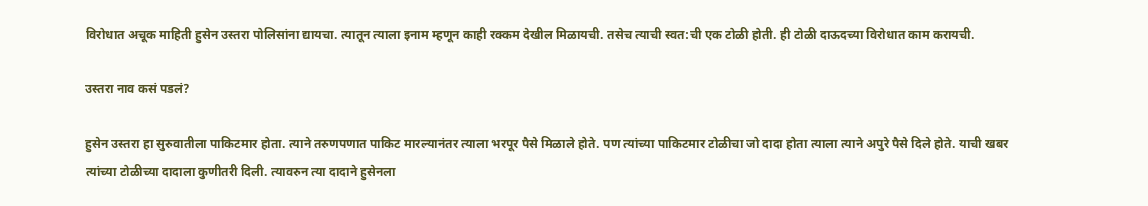विरोधात अचूक माहिती हुसेन उस्तरा पोलिसांना द्यायचा. त्यातून त्याला इनाम म्हणून काही रक्कम देखील मिळायची. तसेच त्याची स्वत:ची एक टोळी होती. ही टोळी दाऊदच्या विरोधात काम करायची.

उस्तरा नाव कसं पडलं?

हुसेन उस्तरा हा सुरुवातीला पाकिटमार होता. त्याने तरुणपणात पाकिट मारल्यानंतर त्याला भरपूर पैसे मिळाले होते. पण त्यांच्या पाकिटमार टोळीचा जो दादा होता त्याला त्याने अपुरे पैसे दिले होते. याची खबर त्यांच्या टोळीच्या दादाला कुणीतरी दिली. त्यावरुन त्या दादाने हुसेनला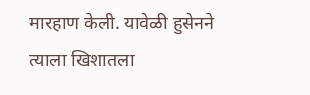मारहाण केली. यावेळी हुसेनने त्याला खिशातला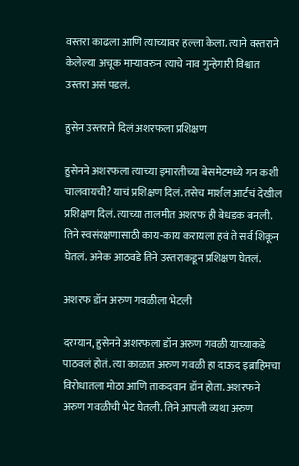वस्तरा काढला आणि त्याच्यावर हल्ला केला. त्याने वस्तराने केलेल्या अचूक माऱ्यावरुन त्याचे नाव गुन्हेगारी विश्वात उस्तरा असं पडलं.

हुसेन उस्तराने दिलं अशरफला प्रशिक्षण

हुसेनने अशरफला त्याच्या इमारतीच्या बेसमेटमध्ये गन कशी चालवायची? याचं प्रशिक्षण दिलं. तसेच मार्शल आर्टचं देखील प्रशिक्षण दिलं. त्याच्या तालमीत अशरफ ही बेधडक बनली. तिने स्वसंरक्षणासाठी काय-काय करायला हवं ते सर्व शिकून घेतलं. अनेक आठवडे तिने उस्तराकडून प्रशिक्षण घेतलं.

अशरफ डॉन अरुण गवळीला भेटली

दरम्यान, हुसेनने अशरफला डॉन अरुण गवळी याच्याकडे पाठवलं होतं. त्या काळात अरुण गवळी हा दाऊद इब्राहिमचा विरोधातला मोठा आणि ताकदवान डॉन होता. अशरफने अरुण गवळीची भेट घेतली. तिने आपली व्यथा अरुण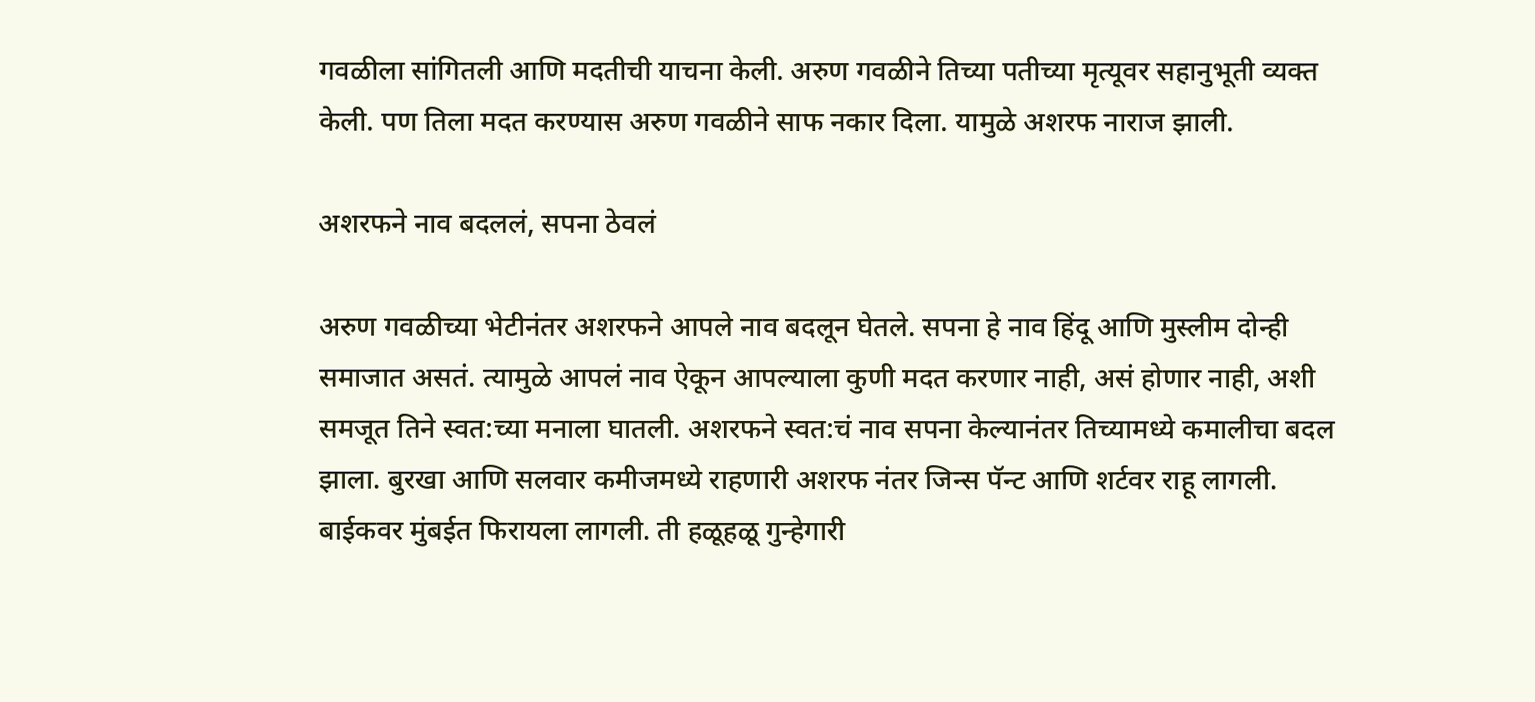गवळीला सांगितली आणि मदतीची याचना केली. अरुण गवळीने तिच्या पतीच्या मृत्यूवर सहानुभूती व्यक्त केली. पण तिला मदत करण्यास अरुण गवळीने साफ नकार दिला. यामुळे अशरफ नाराज झाली.

अशरफने नाव बदललं, सपना ठेवलं

अरुण गवळीच्या भेटीनंतर अशरफने आपले नाव बदलून घेतले. सपना हे नाव हिंदू आणि मुस्लीम दोन्ही समाजात असतं. त्यामुळे आपलं नाव ऐकून आपल्याला कुणी मदत करणार नाही, असं होणार नाही, अशी समजूत तिने स्वत:च्या मनाला घातली. अशरफने स्वत:चं नाव सपना केल्यानंतर तिच्यामध्ये कमालीचा बदल झाला. बुरखा आणि सलवार कमीजमध्ये राहणारी अशरफ नंतर जिन्स पॅन्ट आणि शर्टवर राहू लागली. बाईकवर मुंबईत फिरायला लागली. ती हळूहळू गुन्हेगारी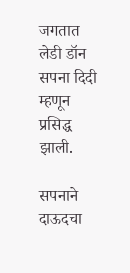जगतात लेडी डॉन सपना दिदी म्हणून प्रसिद्ध झाली.

सपनाने दाऊदचा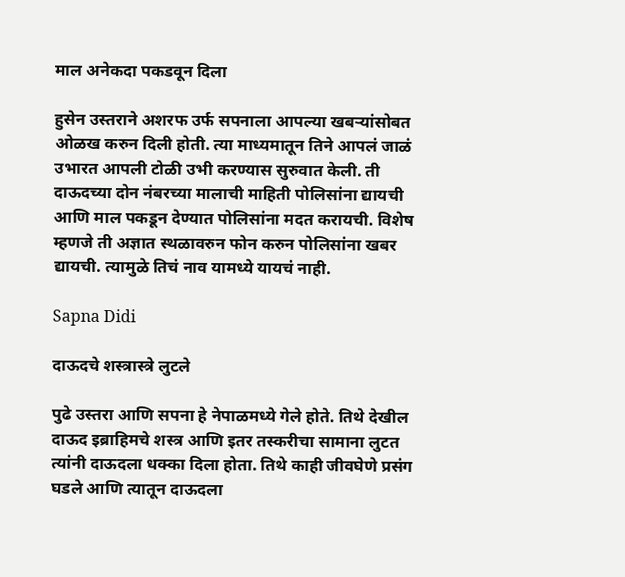माल अनेकदा पकडवून दिला

हुसेन उस्तराने अशरफ उर्फ सपनाला आपल्या खबऱ्यांसोबत ओळख करुन दिली होती. त्या माध्यमातून तिने आपलं जाळं उभारत आपली टोळी उभी करण्यास सुरुवात केली. ती दाऊदच्या दोन नंबरच्या मालाची माहिती पोलिसांना द्यायची आणि माल पकडून देण्यात पोलिसांना मदत करायची. विशेष म्हणजे ती अज्ञात स्थळावरुन फोन करुन पोलिसांना खबर द्यायची. त्यामुळे तिचं नाव यामध्ये यायचं नाही.

Sapna Didi

दाऊदचे शस्त्रास्त्रे लुटले

पुढे उस्तरा आणि सपना हे नेपाळमध्ये गेले होते. तिथे देखील दाऊद इब्राहिमचे शस्त्र आणि इतर तस्करीचा सामाना लुटत त्यांनी दाऊदला धक्का दिला होता. तिथे काही जीवघेणे प्रसंग घडले आणि त्यातून दाऊदला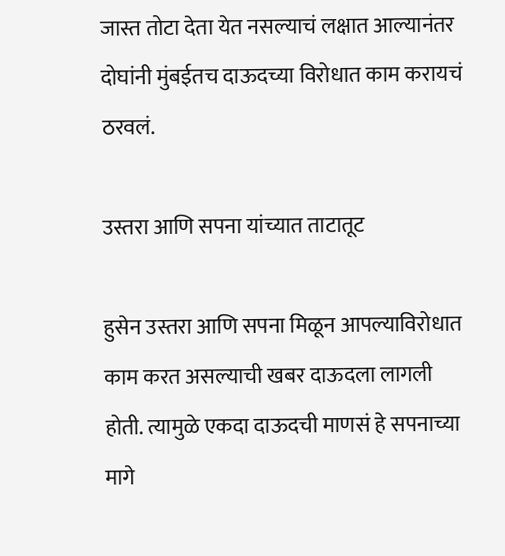जास्त तोटा देता येत नसल्याचं लक्षात आल्यानंतर दोघांनी मुंबईतच दाऊदच्या विरोधात काम करायचं ठरवलं.

उस्तरा आणि सपना यांच्यात ताटातूट

हुसेन उस्तरा आणि सपना मिळून आपल्याविरोधात काम करत असल्याची खबर दाऊदला लागली होती. त्यामुळे एकदा दाऊदची माणसं हे सपनाच्या मागे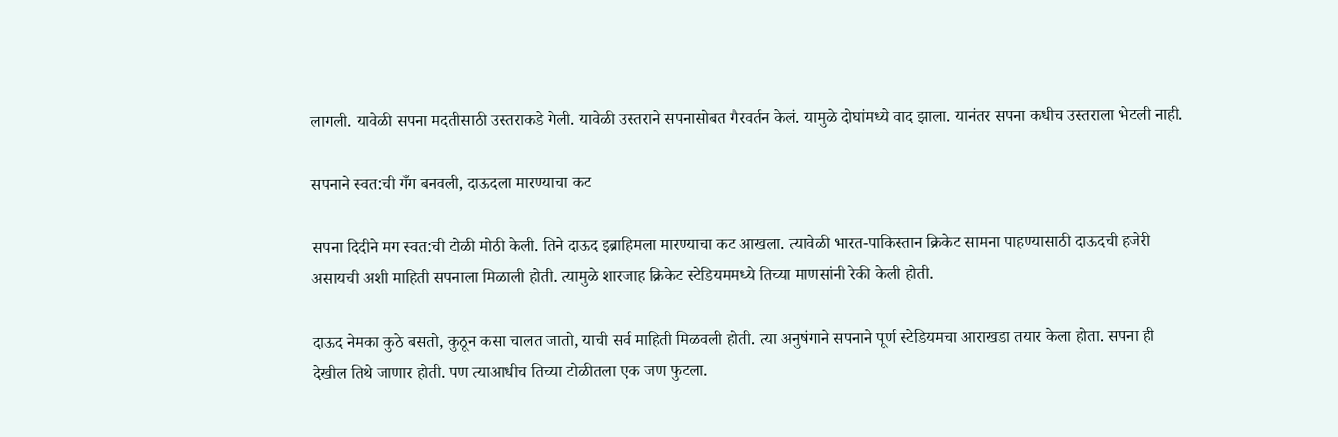लागली. यावेळी सपना मदतीसाठी उस्तराकडे गेली. यावेळी उस्तराने सपनासोबत गैरवर्तन केलं. यामुळे दोघांमध्ये वाद झाला. यानंतर सपना कधीच उस्तराला भेटली नाही.

सपनाने स्वत:ची गँग बनवली, दाऊदला मारण्याचा कट

सपना दिदीने मग स्वत:ची टोळी मोठी केली. तिने दाऊद इब्राहिमला मारण्याचा कट आखला. त्यावेळी भारत-पाकिस्तान क्रिकेट सामना पाहण्यासाठी दाऊदची हजेरी असायची अशी माहिती सपनाला मिळाली होती. त्यामुळे शारजाह क्रिकेट स्टेडियममध्ये तिच्या माणसांनी रेकी केली होती.

दाऊद नेमका कुठे बसतो, कुठून कसा चालत जातो, याची सर्व माहिती मिळवली होती. त्या अनुषंगाने सपनाने पूर्ण स्टेडियमचा आराखडा तयार केला होता. सपना ही देखील तिथे जाणार होती. पण त्याआधीच तिच्या टोळीतला एक जण फुटला.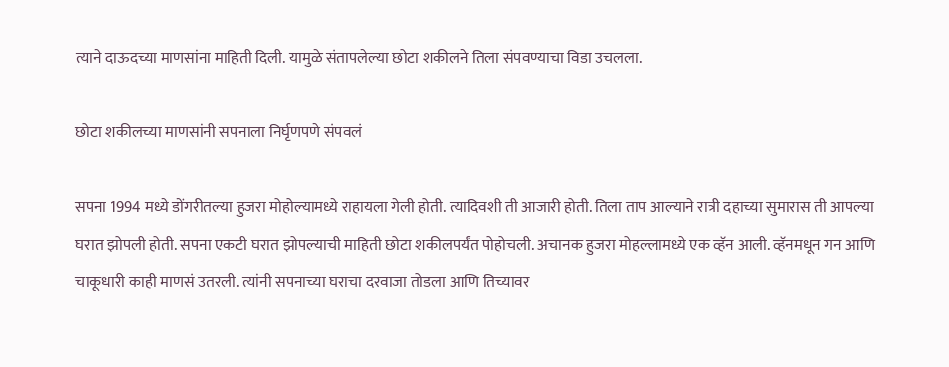त्याने दाऊदच्या माणसांना माहिती दिली. यामुळे संतापलेल्या छोटा शकीलने तिला संपवण्याचा विडा उचलला.

छोटा शकीलच्या माणसांनी सपनाला निर्घृणपणे संपवलं

सपना 1994 मध्ये डोंगरीतल्या हुजरा मोहोल्यामध्ये राहायला गेली होती. त्यादिवशी ती आजारी होती. तिला ताप आल्याने रात्री दहाच्या सुमारास ती आपल्या घरात झोपली होती. सपना एकटी घरात झोपल्याची माहिती छोटा शकीलपर्यंत पोहोचली. अचानक हुजरा मोहल्लामध्ये एक व्हॅन आली. व्हॅनमधून गन आणि चाकूधारी काही माणसं उतरली. त्यांनी सपनाच्या घराचा दरवाजा तोडला आणि तिच्यावर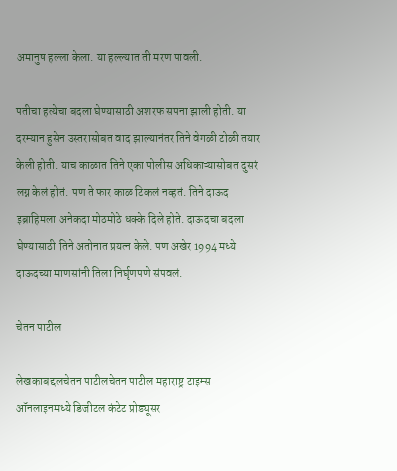अमानुष हल्ला केला. या हल्ल्यात ती मरण पावली.

पतीचा हत्येचा बदला घेण्यासाठी अशरफ सपना झाली होती. या दरम्यान हुसेन उस्तरासोबत वाद झाल्यानंतर तिने वेगळी टोळी तयार केली होती. याच काळात तिने एका पोलीस अधिकाऱ्यासोबत दुसरं लग्न केलं होतं. पण ते फार काळ टिकलं नव्हतं. तिने दाऊद इब्राहिमला अनेकदा मोठमोठे धक्के दिले होते. दाऊदचा बदला घेण्यासाठी तिने अतोनात प्रयत्न केले. पण अखेर 1994 मध्ये दाऊदच्या माणसांनी तिला निर्घृणपणे संपवलं.

चेतन पाटील

लेखकाबद्दलचेतन पाटीलचेतन पाटील महाराष्ट्र टाइम्स ऑनलाइनमध्ये डिजीटल कंटेट प्रोड्यूसर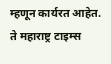म्हणून कार्यरत आहेत. ते महाराष्ट्र टाइम्स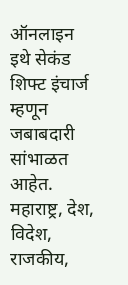ऑनलाइन इथे सेकंड शिफ्ट इंचार्ज म्हणून जबाबदारी सांभाळत आहेत. महाराष्ट्र, देश, विदेश, राजकीय,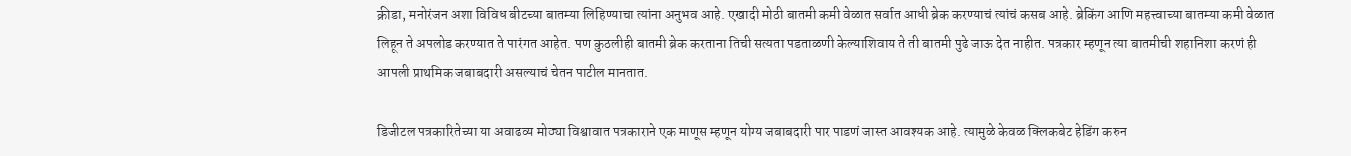क्रीडा, मनोरंजन अशा विविध बीटच्या बातम्या लिहिण्याचा त्यांना अनुभव आहे. एखादी मोठी बातमी कमी वेळात सर्वात आधी ब्रेक करण्याचं त्यांचं कसब आहे. ब्रेकिंग आणि महत्त्वाच्या बातम्या कमी वेळात लिहून ते अपलोड करण्यात ते पारंगत आहेत. पण कुठलीही बातमी ब्रेक करताना तिची सत्यता पडताळणी केल्याशिवाय ते ती बातमी पुढे जाऊ देत नाहीत. पत्रकार म्हणून त्या बातमीची शहानिशा करणं ही आपली प्राथमिक जबाबदारी असल्याचं चेतन पाटील मानतात.

डिजीटल पत्रकारितेच्या या अवाढव्य मोठ्या विश्वावात पत्रकाराने एक माणूस म्हणून योग्य जबाबदारी पार पाडणं जास्त आवश्यक आहे. त्यामुळे केवळ क्लिकबेट हेडिंग करुन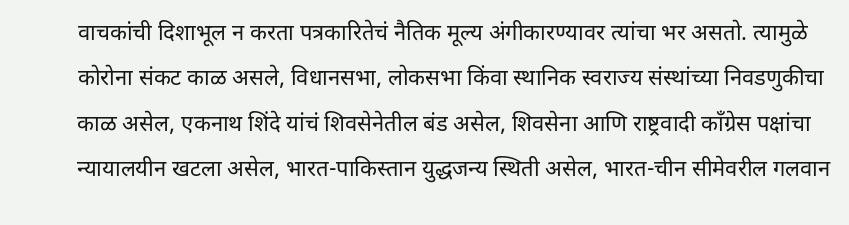वाचकांची दिशाभूल न करता पत्रकारितेचं नैतिक मूल्य अंगीकारण्यावर त्यांचा भर असतो. त्यामुळे कोरोना संकट काळ असले, विधानसभा, लोकसभा किंवा स्थानिक स्वराज्य संस्थांच्या निवडणुकीचा काळ असेल, एकनाथ शिंदे यांचं शिवसेनेतील बंड असेल, शिवसेना आणि राष्ट्रवादी काँग्रेस पक्षांचा न्यायालयीन खटला असेल, भारत-पाकिस्तान युद्धजन्य स्थिती असेल, भारत-चीन सीमेवरील गलवान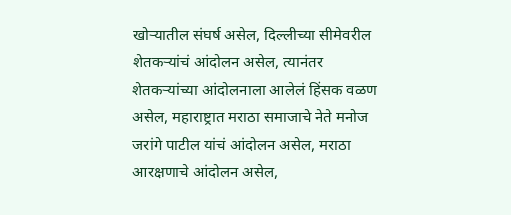खोऱ्यातील संघर्ष असेल, दिल्लीच्या सीमेवरील शेतकऱ्यांचं आंदोलन असेल, त्यानंतर शेतकऱ्यांच्या आंदोलनाला आलेलं हिंसक वळण असेल, महाराष्ट्रात मराठा समाजाचे नेते मनोज जरांगे पाटील यांचं आंदोलन असेल, मराठा आरक्षणाचे आंदोलन असेल,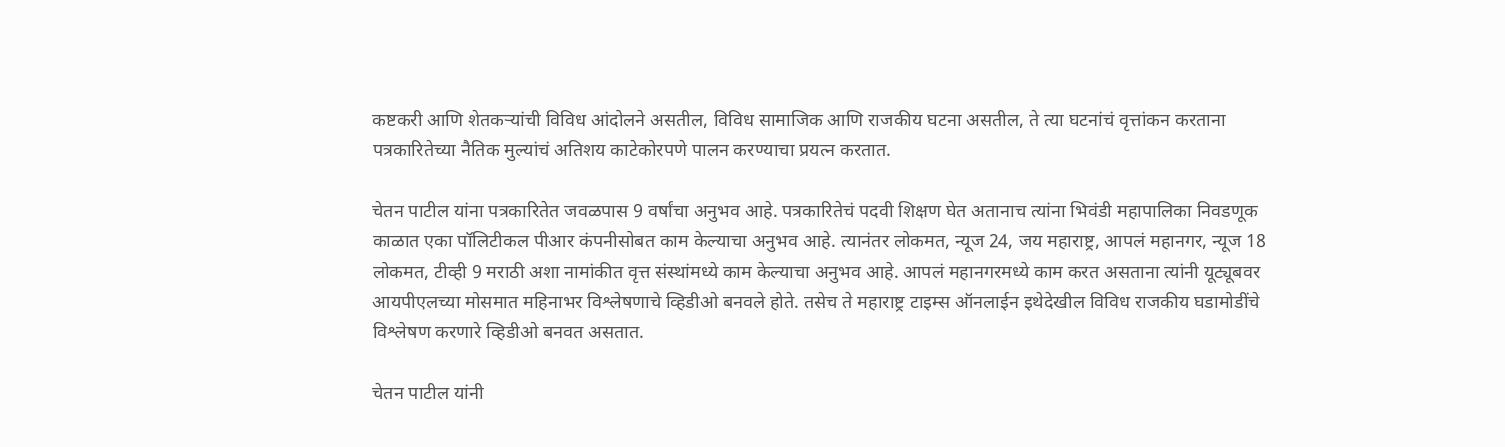कष्टकरी आणि शेतकऱ्यांची विविध आंदोलने असतील, विविध सामाजिक आणि राजकीय घटना असतील, ते त्या घटनांचं वृत्तांकन करताना पत्रकारितेच्या नैतिक मुल्यांचं अतिशय काटेकोरपणे पालन करण्याचा प्रयत्न करतात.

चेतन पाटील यांना पत्रकारितेत जवळपास 9 वर्षांचा अनुभव आहे. पत्रकारितेचं पदवी शिक्षण घेत अतानाच त्यांना भिवंडी महापालिका निवडणूक काळात एका पॉलिटीकल पीआर कंपनीसोबत काम केल्याचा अनुभव आहे. त्यानंतर लोकमत, न्यूज 24, जय महाराष्ट्र, आपलं महानगर, न्यूज 18 लोकमत, टीव्ही 9 मराठी अशा नामांकीत वृत्त संस्थांमध्ये काम केल्याचा अनुभव आहे. आपलं महानगरमध्ये काम करत असताना त्यांनी यूट्यूबवर आयपीएलच्या मोसमात महिनाभर विश्लेषणाचे व्हिडीओ बनवले होते. तसेच ते महाराष्ट्र टाइम्स ऑनलाईन इथेदेखील विविध राजकीय घडामोडींचे विश्लेषण करणारे व्हिडीओ बनवत असतात.

चेतन पाटील यांनी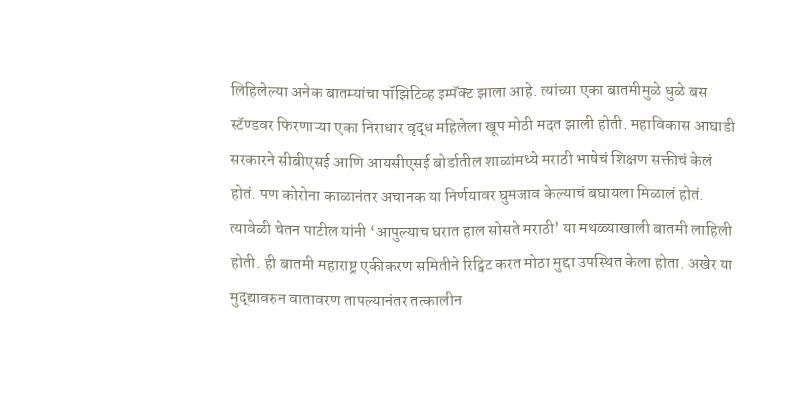लिहिलेल्या अनेक बातम्यांचा पॉझिटिव्ह इम्पॅक्ट झाला आहे. त्यांच्या एका बातमीमुळे धुळे बस स्टॅण्डवर फिरणाऱ्या एका निराधार वृद्ध महिलेला खूप मोठी मदत झाली होती. महाविकास आघाडी सरकारने सीबीएसई आणि आयसीएसई बोर्डातील शाळांमध्ये मराठी भाषेचं शिक्षण सक्तीचं केलं होतं. पण कोरोना काळानंतर अचानक या निर्णयावर घुमजाव केल्याचं बघायला मिळालं होतं. त्यावेळी चेतन पाटील यांनी ‘आपुल्याच घरात हाल सोसते मराठी’ या मथळ्याखाली बातमी लाहिली होती. ही बातमी महाराष्ट्र एकीकरण समितीने रिट्विट करत मोठा मुद्दा उपस्थित केला होता. अखेर या मुद्द्यावरुन वातावरण तापल्यानंतर तत्कालीन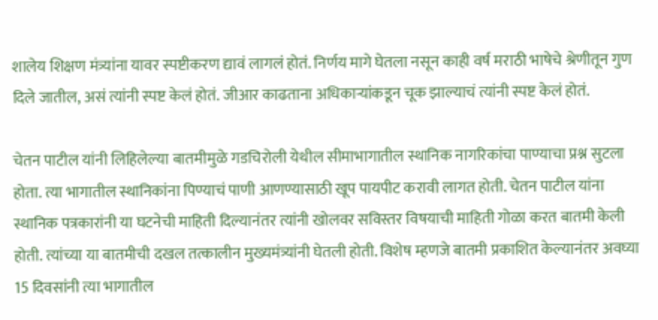शालेय शिक्षण मंत्र्यांना यावर स्पष्टीकरण द्यावं लागलं होतं. निर्णय मागे घेतला नसून काही वर्ष मराठी भाषेचे श्रेणीतून गुण दिले जातील, असं त्यांनी स्पष्ट केलं होतं. जीआर काढताना अधिकाऱ्यांकडून चूक झाल्याचं त्यांनी स्पष्ट केलं होतं.

चेतन पाटील यांनी लिहिलेल्या बातमीमुळे गडचिरोली येथील सीमाभागातील स्थानिक नागरिकांचा पाण्याचा प्रश्न सुटला होता. त्या भागातील स्थानिकांना पिण्याचं पाणी आणण्यासाठी खूप पायपीट करावी लागत होती. चेतन पाटील यांना स्थानिक पत्रकारांनी या घटनेची माहिती दिल्यानंतर त्यांनी खोलवर सविस्तर विषयाची माहिती गोळा करत बातमी केली होती. त्यांच्या या बातमीची दखल तत्कालीन मुख्यमंत्र्यांनी घेतली होती. विशेष म्हणजे बातमी प्रकाशित केल्यानंतर अवघ्या 15 दिवसांनी त्या भागातील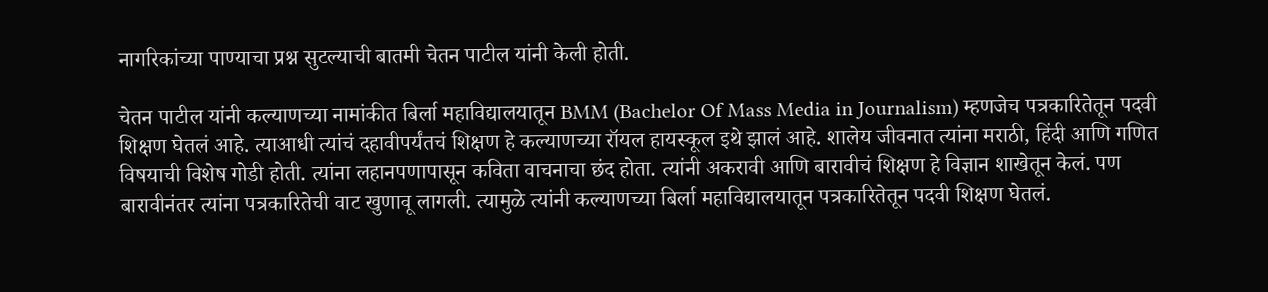नागरिकांच्या पाण्याचा प्रश्न सुटल्याची बातमी चेतन पाटील यांनी केली होती.

चेतन पाटील यांनी कल्याणच्या नामांकीत बिर्ला महाविद्यालयातून BMM (Bachelor Of Mass Media in Journalism) म्हणजेच पत्रकारितेतून पदवी शिक्षण घेतलं आहे. त्याआधी त्यांचं दहावीपर्यंतचं शिक्षण हे कल्याणच्या रॉयल हायस्कूल इथे झालं आहे. शालेय जीवनात त्यांना मराठी, हिंदी आणि गणित विषयाची विशेष गोडी होती. त्यांना लहानपणापासून कविता वाचनाचा छंद होता. त्यांनी अकरावी आणि बारावीचं शिक्षण हे विज्ञान शाखेतून केलं. पण बारावीनंतर त्यांना पत्रकारितेची वाट खुणावू लागली. त्यामुळे त्यांनी कल्याणच्या बिर्ला महाविद्यालयातून पत्रकारितेतून पदवी शिक्षण घेतलं.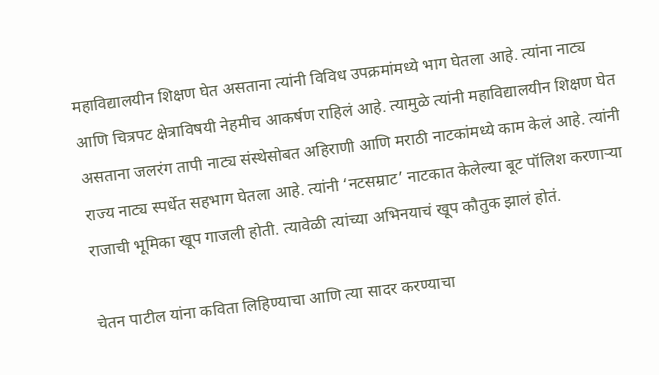महाविद्यालयीन शिक्षण घेत असताना त्यांनी विविध उपक्रमांमध्ये भाग घेतला आहे. त्यांना नाट्य आणि चित्रपट क्षेत्राविषयी नेहमीच आकर्षण राहिलं आहे. त्यामुळे त्यांनी महाविद्यालयीन शिक्षण घेत असताना जलरंग तापी नाट्य संस्थेसोबत अहिराणी आणि मराठी नाटकांमध्ये काम केलं आहे. त्यांनी राज्य नाट्य स्पर्धेत सहभाग घेतला आहे. त्यांनी ‘नटसम्राट’ नाटकात केलेल्या बूट पॉलिश करणाऱ्या राजाची भूमिका खूप गाजली होती. त्यावेळी त्यांच्या अभिनयाचं खूप कौतुक झालं होतं.

चेतन पाटील यांना कविता लिहिण्याचा आणि त्या सादर करण्याचा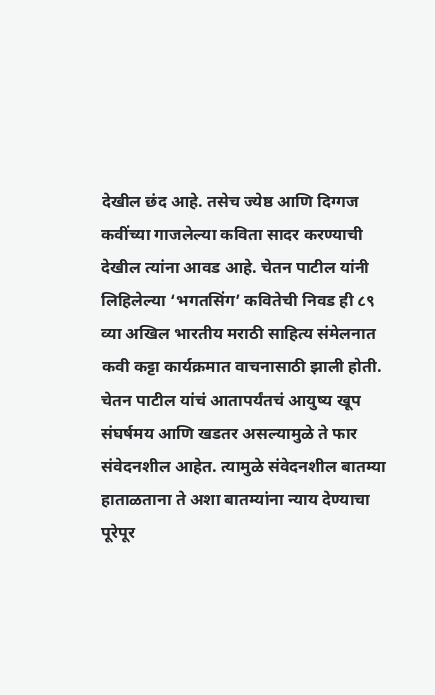देखील छंद आहे. तसेच ज्येष्ठ आणि दिग्गज कवींच्या गाजलेल्या कविता सादर करण्याची देखील त्यांना आवड आहे. चेतन पाटील यांनी लिहिलेल्या ‘भगतसिंग’ कवितेची निवड ही ८९ व्या अखिल भारतीय मराठी साहित्य संमेलनात कवी कट्टा कार्यक्रमात वाचनासाठी झाली होती. चेतन पाटील यांचं आतापर्यंतचं आयुष्य खूप संघर्षमय आणि खडतर असल्यामुळे ते फार संवेदनशील आहेत. त्यामुळे संवेदनशील बातम्या हाताळताना ते अशा बातम्यांना न्याय देण्याचा पूरेपूर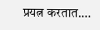प्रयत्न करतात.…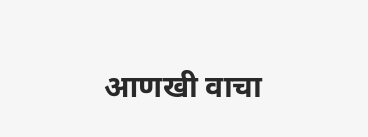आणखी वाचा